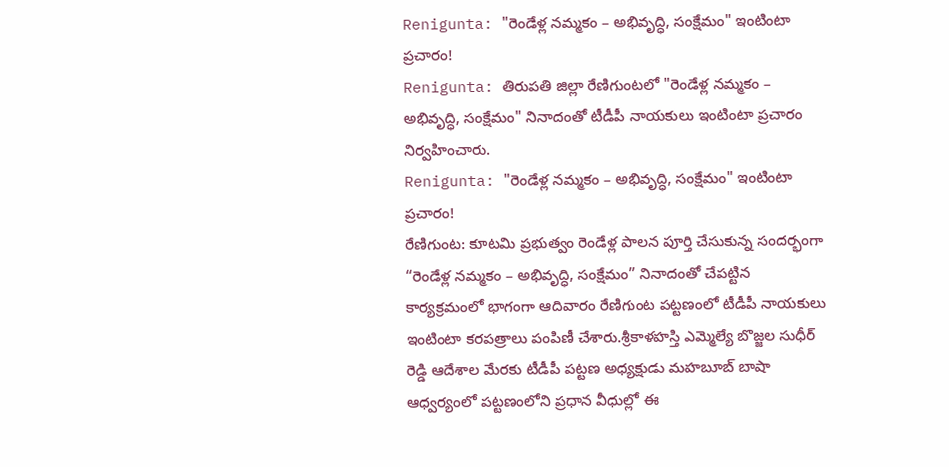Renigunta: "రెండేళ్ల నమ్మకం – అభివృద్ధి, సంక్షేమం" ఇంటింటా ప్రచారం!
Renigunta: తిరుపతి జిల్లా రేణిగుంటలో "రెండేళ్ల నమ్మకం – అభివృద్ధి, సంక్షేమం" నినాదంతో టీడీపీ నాయకులు ఇంటింటా ప్రచారం నిర్వహించారు.
Renigunta: "రెండేళ్ల నమ్మకం – అభివృద్ధి, సంక్షేమం" ఇంటింటా ప్రచారం!
రేణిగుంట: కూటమి ప్రభుత్వం రెండేళ్ల పాలన పూర్తి చేసుకున్న సందర్భంగా “రెండేళ్ల నమ్మకం – అభివృద్ధి, సంక్షేమం” నినాదంతో చేపట్టిన కార్యక్రమంలో భాగంగా ఆదివారం రేణిగుంట పట్టణంలో టీడీపీ నాయకులు ఇంటింటా కరపత్రాలు పంపిణీ చేశారు.శ్రీకాళహస్తి ఎమ్మెల్యే బొజ్జల సుధీర్ రెడ్డి ఆదేశాల మేరకు టీడీపీ పట్టణ అధ్యక్షుడు మహబూబ్ బాషా ఆధ్వర్యంలో పట్టణంలోని ప్రధాన వీధుల్లో ఈ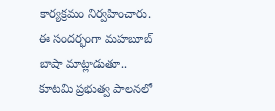కార్యక్రమం నిర్వహించారు.
ఈ సందర్భంగా మహబూబ్ బాషా మాట్లాడుతూ.. కూటమి ప్రభుత్వ పాలనలో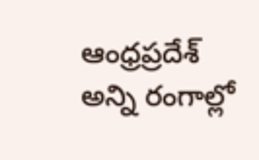ఆంధ్రప్రదేశ్ అన్ని రంగాల్లో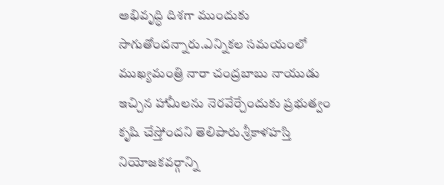అభివృద్ధి దిశగా ముందుకు సాగుతోందన్నారు.ఎన్నికల సమయంలో ముఖ్యమంత్రి నారా చంద్రబాబు నాయుడు ఇచ్చిన హామీలను నెరవేర్చేందుకు ప్రభుత్వం కృషి చేస్తోందని తెలిపారు.శ్రీకాళహస్తి నియోజకవర్గాన్ని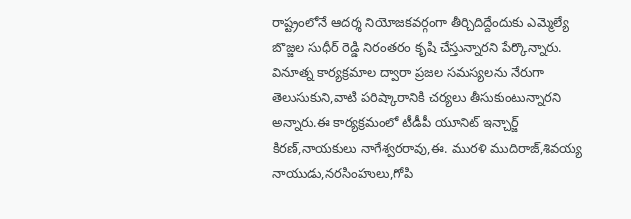రాష్ట్రంలోనే ఆదర్శ నియోజకవర్గంగా తీర్చిదిద్దేందుకు ఎమ్మెల్యే బొజ్జల సుధీర్ రెడ్డి నిరంతరం కృషి చేస్తున్నారని పేర్కొన్నారు.
వినూత్న కార్యక్రమాల ద్వారా ప్రజల సమస్యలను నేరుగా తెలుసుకుని,వాటి పరిష్కారానికి చర్యలు తీసుకుంటున్నారని అన్నారు.ఈ కార్యక్రమంలో టీడీపీ యూనిట్ ఇన్చార్జ్ కిరణ్,నాయకులు నాగేశ్వరరావు,ఈ. మురళి ముదిరాజ్,శివయ్య నాయుడు,నరసింహులు,గోపి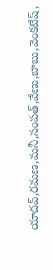యాదవ్,రమణ,మనీ,సంపత్,వేణు,బాబు,వెంకటేష్,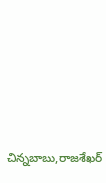చిన్నబాబు,రాజశేఖర్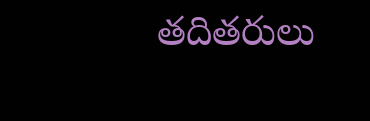తదితరులు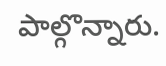పాల్గొన్నారు.